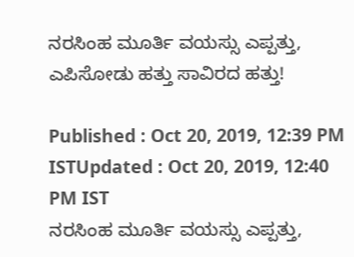ನರಸಿಂಹ ಮೂರ್ತಿ ವಯಸ್ಸು ಎಪ್ಪತ್ತು, ಎಪಿಸೋಡು ಹತ್ತು ಸಾವಿರದ ಹತ್ತು!

Published : Oct 20, 2019, 12:39 PM ISTUpdated : Oct 20, 2019, 12:40 PM IST
ನರಸಿಂಹ ಮೂರ್ತಿ ವಯಸ್ಸು ಎಪ್ಪತ್ತು,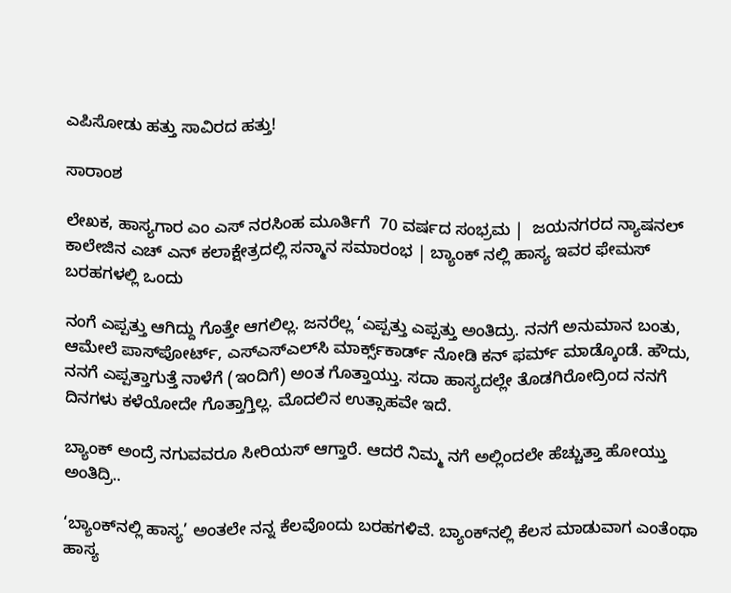ಎಪಿಸೋಡು ಹತ್ತು ಸಾವಿರದ ಹತ್ತು!

ಸಾರಾಂಶ

ಲೇಖಕ, ಹಾಸ್ಯಗಾರ ಎಂ ಎಸ್ ನರಸಿಂಹ ಮೂರ್ತಿಗೆ  70 ವರ್ಷದ ಸಂಭ್ರಮ |  ಜಯನಗರದ ನ್ಯಾಷನಲ್ ಕಾಲೇಜಿನ ಎಚ್ ಎನ್ ಕಲಾಕ್ಷೇತ್ರದಲ್ಲಿ ಸನ್ಮಾನ ಸಮಾರಂಭ | ಬ್ಯಾಂಕ್ ನಲ್ಲಿ ಹಾಸ್ಯ ಇವರ ಫೇಮಸ್ ಬರಹಗಳಲ್ಲಿ ಒಂದು

ನಂಗೆ ಎಪ್ಪತ್ತು ಆಗಿದ್ದು ಗೊತ್ತೇ ಆಗಲಿಲ್ಲ. ಜನರೆಲ್ಲ ‘ಎಪ್ಪತ್ತು ಎಪ್ಪತ್ತು ಅಂತಿದ್ರು. ನನಗೆ ಅನುಮಾನ ಬಂತು, ಆಮೇಲೆ ಪಾಸ್‌ಪೋರ್ಟ್, ಎಸ್‌ಎಸ್‌ಎಲ್‌ಸಿ ಮಾರ್ಕ್ಸ್‌ಕಾರ್ಡ್ ನೋಡಿ ಕನ್ ಫರ್ಮ್ ಮಾಡ್ಕೊಂಡೆ. ಹೌದು, ನನಗೆ ಎಪ್ಪತ್ತಾಗುತ್ತೆ ನಾಳೆಗೆ (ಇಂದಿಗೆ) ಅಂತ ಗೊತ್ತಾಯ್ತು. ಸದಾ ಹಾಸ್ಯದಲ್ಲೇ ತೊಡಗಿರೋದ್ರಿಂದ ನನಗೆ ದಿನಗಳು ಕಳೆಯೋದೇ ಗೊತ್ತಾಗ್ತಿಲ್ಲ. ಮೊದಲಿನ ಉತ್ಸಾಹವೇ ಇದೆ.

ಬ್ಯಾಂಕ್ ಅಂದ್ರೆ ನಗುವವರೂ ಸೀರಿಯಸ್ ಆಗ್ತಾರೆ. ಆದರೆ ನಿಮ್ಮ ನಗೆ ಅಲ್ಲಿಂದಲೇ ಹೆಚ್ಚುತ್ತಾ ಹೋಯ್ತು ಅಂತಿದ್ರಿ..

‘ಬ್ಯಾಂಕ್‌ನಲ್ಲಿ ಹಾಸ್ಯ’ ಅಂತಲೇ ನನ್ನ ಕೆಲವೊಂದು ಬರಹಗಳಿವೆ. ಬ್ಯಾಂಕ್‌ನಲ್ಲಿ ಕೆಲಸ ಮಾಡುವಾಗ ಎಂತೆಂಥಾ ಹಾಸ್ಯ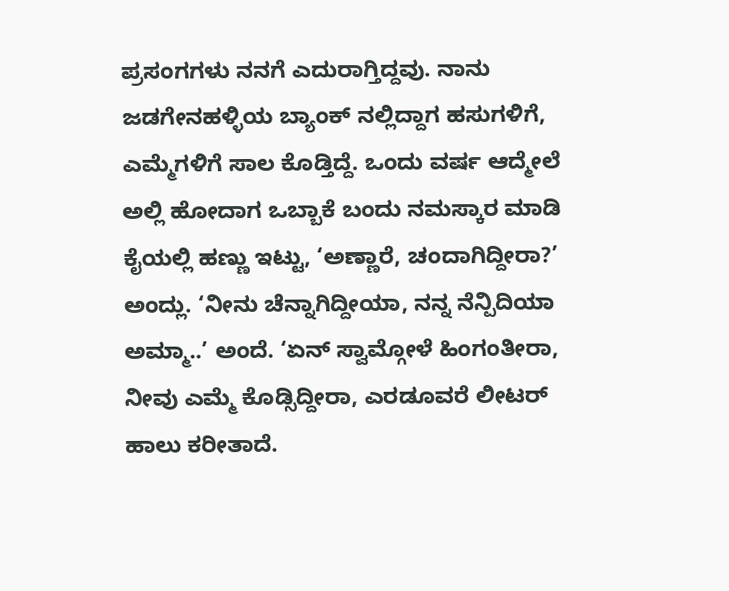ಪ್ರಸಂಗಗಳು ನನಗೆ ಎದುರಾಗ್ತಿದ್ದವು. ನಾನು ಜಡಗೇನಹಳ್ಳಿಯ ಬ್ಯಾಂಕ್ ನಲ್ಲಿದ್ದಾಗ ಹಸುಗಳಿಗೆ, ಎಮ್ಮೆಗಳಿಗೆ ಸಾಲ ಕೊಡ್ತಿದ್ದೆ. ಒಂದು ವರ್ಷ ಆದ್ಮೇಲೆ ಅಲ್ಲಿ ಹೋದಾಗ ಒಬ್ಬಾಕೆ ಬಂದು ನಮಸ್ಕಾರ ಮಾಡಿ ಕೈಯಲ್ಲಿ ಹಣ್ಣು ಇಟ್ಟು, ‘ಅಣ್ಣಾರೆ, ಚಂದಾಗಿದ್ದೀರಾ?’ ಅಂದ್ಲು. ‘ನೀನು ಚೆನ್ನಾಗಿದ್ದೀಯಾ, ನನ್ನ ನೆನ್ಪಿದಿಯಾ ಅಮ್ಮಾ..’ ಅಂದೆ. ‘ಏನ್ ಸ್ವಾಮ್ಗೋಳೆ ಹಿಂಗಂತೀರಾ, ನೀವು ಎಮ್ಮೆ ಕೊಡ್ಸಿದ್ದೀರಾ, ಎರಡೂವರೆ ಲೀಟರ್ ಹಾಲು ಕರೀತಾದೆ.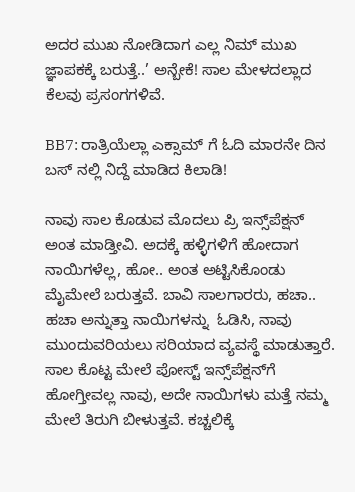ಅದರ ಮುಖ ನೋಡಿದಾಗ ಎಲ್ಲ ನಿಮ್ ಮುಖ ಜ್ಞಾಪಕಕ್ಕೆ ಬರುತ್ತೆ..’ ಅನ್ಬೇಕೆ! ಸಾಲ ಮೇಳದಲ್ಲಾದ ಕೆಲವು ಪ್ರಸಂಗಗಳಿವೆ.

BB7: ರಾತ್ರಿಯೆಲ್ಲಾ ಎಕ್ಸಾಮ್ ಗೆ ಓದಿ ಮಾರನೇ ದಿನ ಬಸ್ ನಲ್ಲಿ ನಿದ್ದೆ ಮಾಡಿದ ಕಿಲಾಡಿ!

ನಾವು ಸಾಲ ಕೊಡುವ ಮೊದಲು ಪ್ರಿ ಇನ್ಸ್‌ಪೆಕ್ಷನ್ ಅಂತ ಮಾಡ್ತೀವಿ. ಅದಕ್ಕೆ ಹಳ್ಳಿಗಳಿಗೆ ಹೋದಾಗ ನಾಯಿಗಳೆಲ್ಲ, ಹೋ.. ಅಂತ ಅಟ್ಟಿಸಿಕೊಂಡು ಮೈಮೇಲೆ ಬರುತ್ತವೆ. ಬಾವಿ ಸಾಲಗಾರರು, ಹಚಾ.. ಹಚಾ ಅನ್ನುತ್ತಾ ನಾಯಿಗಳನ್ನು  ಓಡಿಸಿ, ನಾವು ಮುಂದುವರಿಯಲು ಸರಿಯಾದ ವ್ಯವಸ್ಥೆ ಮಾಡುತ್ತಾರೆ. ಸಾಲ ಕೊಟ್ಟ ಮೇಲೆ ಪೋಸ್ಟ್ ಇನ್ಸ್‌ಪೆಕ್ಷನ್‌ಗೆ ಹೋಗ್ತೀವಲ್ಲ ನಾವು, ಅದೇ ನಾಯಿಗಳು ಮತ್ತೆ ನಮ್ಮ ಮೇಲೆ ತಿರುಗಿ ಬೀಳುತ್ತವೆ. ಕಚ್ಚಲಿಕ್ಕೆ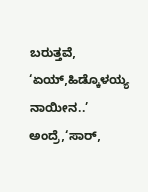ಬರುತ್ತವೆ, ‘ಏಯ್,ಹಿಡ್ಕೊಳಯ್ಯ ನಾಯೀನ..’ ಅಂದ್ರೆ,‘ಸಾರ್,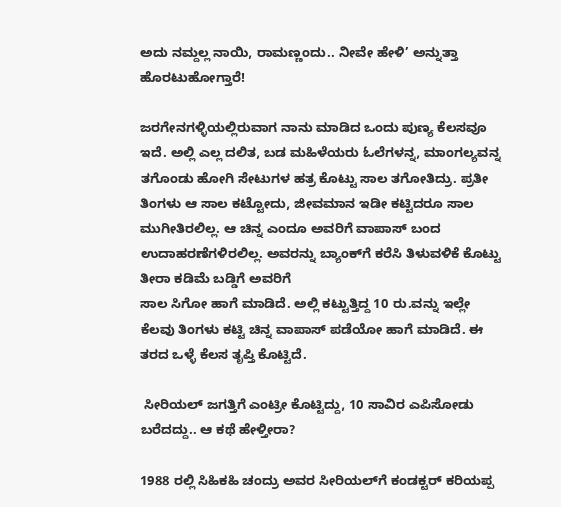ಅದು ನಮ್ದಲ್ಲ ನಾಯಿ, ರಾಮಣ್ಣಂದು.. ನೀವೇ ಹೇಳಿ’ ಅನ್ನುತ್ತಾ ಹೊರಟುಹೋಗ್ತಾರೆ!

ಜರಗೇನಗಳ್ಳಿಯಲ್ಲಿರುವಾಗ ನಾನು ಮಾಡಿದ ಒಂದು ಪುಣ್ಯ ಕೆಲಸವೂ ಇದೆ. ಅಲ್ಲಿ ಎಲ್ಲ ದಲಿತ, ಬಡ ಮಹಿಳೆಯರು ಓಲೆಗಳನ್ನ, ಮಾಂಗಲ್ಯವನ್ನ ತಗೊಂಡು ಹೋಗಿ ಸೇಟುಗಳ ಹತ್ರ ಕೊಟ್ಟು ಸಾಲ ತಗೋತಿದ್ರು. ಪ್ರತೀ ತಿಂಗಳು ಆ ಸಾಲ ಕಟ್ಟೋದು, ಜೀವಮಾನ ಇಡೀ ಕಟ್ಟಿದರೂ ಸಾಲ ಮುಗೀತಿರಲಿಲ್ಲ. ಆ ಚಿನ್ನ ಎಂದೂ ಅವರಿಗೆ ವಾಪಾಸ್ ಬಂದ ಉದಾಹರಣೆಗಳಿರಲಿಲ್ಲ. ಅವರನ್ನು ಬ್ಯಾಂಕ್‌ಗೆ ಕರೆಸಿ ತಿಳುವಳಿಕೆ ಕೊಟ್ಟು ತೀರಾ ಕಡಿಮೆ ಬಡ್ಡಿಗೆ ಅವರಿಗೆ
ಸಾಲ ಸಿಗೋ ಹಾಗೆ ಮಾಡಿದೆ. ಅಲ್ಲಿ ಕಟ್ಟುತ್ತಿದ್ದ 10 ರು.ವನ್ನು ಇಲ್ಲೇ ಕೆಲವು ತಿಂಗಳು ಕಟ್ಟಿ ಚಿನ್ನ ವಾಪಾಸ್ ಪಡೆಯೋ ಹಾಗೆ ಮಾಡಿದೆ. ಈ ತರದ ಒಳ್ಳೆ ಕೆಲಸ ತೃಪ್ತಿ ಕೊಟ್ಟಿದೆ.

 ಸೀರಿಯಲ್ ಜಗತ್ತಿಗೆ ಎಂಟ್ರೀ ಕೊಟ್ಟಿದ್ದು, 10 ಸಾವಿರ ಎಪಿಸೋಡು ಬರೆದದ್ದು.. ಆ ಕಥೆ ಹೇಳ್ತೀರಾ?

1988 ರಲ್ಲಿ ಸಿಹಿಕಹಿ ಚಂದ್ರು ಅವರ ಸೀರಿಯಲ್‌ಗೆ ಕಂಡಕ್ಟರ್ ಕರಿಯಪ್ಪ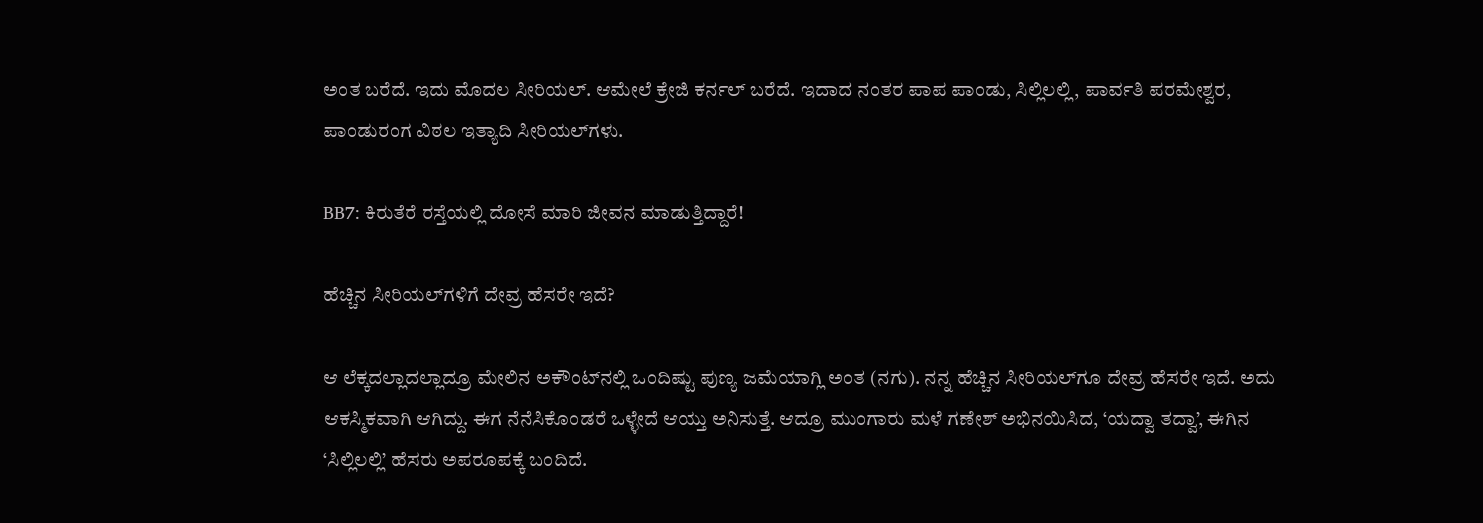ಅಂತ ಬರೆದೆ. ಇದು ಮೊದಲ ಸೀರಿಯಲ್. ಆಮೇಲೆ ಕ್ರೇಜಿ ಕರ್ನಲ್ ಬರೆದೆ. ಇದಾದ ನಂತರ ಪಾಪ ಪಾಂಡು, ಸಿಲ್ಲಿಲಲ್ಲಿ, ಪಾರ್ವತಿ ಪರಮೇಶ್ವರ, ಪಾಂಡುರಂಗ ವಿಠಲ ಇತ್ಯಾದಿ ಸೀರಿಯಲ್‌ಗಳು.

BB7: ಕಿರುತೆರೆ ರಸ್ತೆಯಲ್ಲಿ ದೋಸೆ ಮಾರಿ ಜೀವನ ಮಾಡುತ್ತಿದ್ದಾರೆ!

ಹೆಚ್ಚಿನ ಸೀರಿಯಲ್‌ಗಳಿಗೆ ದೇವ್ರ ಹೆಸರೇ ಇದೆ?

ಆ ಲೆಕ್ಕದಲ್ಲಾದಲ್ಲಾದ್ರೂ ಮೇಲಿನ ಅಕೌಂಟ್‌ನಲ್ಲಿ ಒಂದಿಷ್ಟು ಪುಣ್ಯ ಜಮೆಯಾಗ್ಲಿ ಅಂತ (ನಗು). ನನ್ನ ಹೆಚ್ಚಿನ ಸೀರಿಯಲ್‌ಗೂ ದೇವ್ರ ಹೆಸರೇ ಇದೆ. ಅದು ಆಕಸ್ಮಿಕವಾಗಿ ಆಗಿದ್ದು. ಈಗ ನೆನೆಸಿಕೊಂಡರೆ ಒಳ್ಳೇದೆ ಆಯ್ತು ಅನಿಸುತ್ತೆ. ಆದ್ರೂ ಮುಂಗಾರು ಮಳೆ ಗಣೇಶ್ ಅಭಿನಯಿಸಿದ, ‘ಯದ್ವಾ ತದ್ವಾ’, ಈಗಿನ ‘ಸಿಲ್ಲಿಲಲ್ಲಿ’ ಹೆಸರು ಅಪರೂಪಕ್ಕೆ ಬಂದಿದೆ.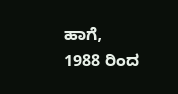ಹಾಗೆ, 1988 ರಿಂದ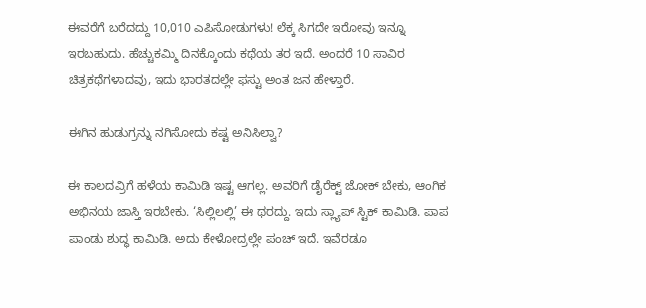ಈವರೆಗೆ ಬರೆದದ್ದು 10,010 ಎಪಿಸೋಡುಗಳು! ಲೆಕ್ಕ ಸಿಗದೇ ಇರೋವು ಇನ್ನೂ ಇರಬಹುದು. ಹೆಚ್ಚುಕಮ್ಮಿ ದಿನಕ್ಕೊಂದು ಕಥೆಯ ತರ ಇದೆ. ಅಂದರೆ 10 ಸಾವಿರ ಚಿತ್ರಕಥೆಗಳಾದವು, ಇದು ಭಾರತದಲ್ಲೇ ಫಸ್ಟು ಅಂತ ಜನ ಹೇಳ್ತಾರೆ.

ಈಗಿನ ಹುಡುಗ್ರನ್ನು ನಗಿಸೋದು ಕಷ್ಟ ಅನಿಸಿಲ್ವಾ?

ಈ ಕಾಲದವ್ರಿಗೆ ಹಳೆಯ ಕಾಮಿಡಿ ಇಷ್ಟ ಆಗಲ್ಲ. ಅವರಿಗೆ ಡೈರೆಕ್ಟ್ ಜೋಕ್ ಬೇಕು, ಆಂಗಿಕ ಅಭಿನಯ ಜಾಸ್ತಿ ಇರಬೇಕು. ‘ಸಿಲ್ಲಿಲಲ್ಲಿ’ ಈ ಥರದ್ದು. ಇದು ಸ್ಲ್ಯಾಪ್ ಸ್ಟಿಕ್ ಕಾಮಿಡಿ. ಪಾಪ ಪಾಂಡು ಶುದ್ಧ ಕಾಮಿಡಿ. ಅದು ಕೇಳೋದ್ರಲ್ಲೇ ಪಂಚ್ ಇದೆ. ಇವೆರಡೂ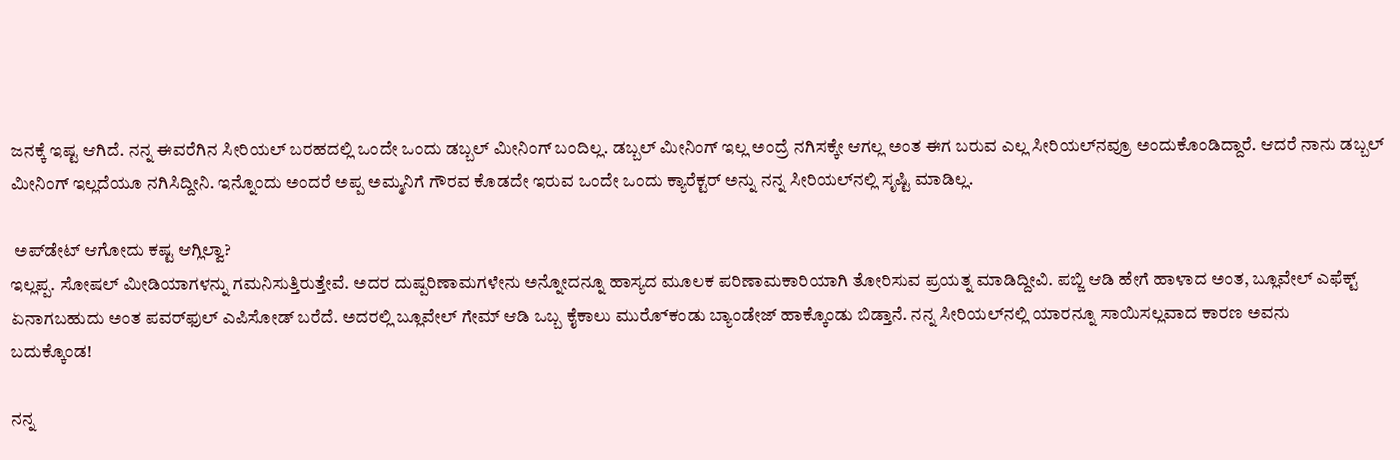ಜನಕ್ಕೆ ಇಷ್ಟ ಆಗಿದೆ. ನನ್ನ ಈವರೆಗಿನ ಸೀರಿಯಲ್ ಬರಹದಲ್ಲಿ ಒಂದೇ ಒಂದು ಡಬ್ಬಲ್ ಮೀನಿಂಗ್ ಬಂದಿಲ್ಲ. ಡಬ್ಬಲ್ ಮೀನಿಂಗ್ ಇಲ್ಲ ಅಂದ್ರೆ ನಗಿಸಕ್ಕೇ ಆಗಲ್ಲ ಅಂತ ಈಗ ಬರುವ ಎಲ್ಲ ಸೀರಿಯಲ್‌ನವ್ರೂ ಅಂದುಕೊಂಡಿದ್ದಾರೆ. ಆದರೆ ನಾನು ಡಬ್ಬಲ್ ಮೀನಿಂಗ್ ಇಲ್ಲದೆಯೂ ನಗಿಸಿದ್ದೀನಿ. ಇನ್ನೊಂದು ಅಂದರೆ ಅಪ್ಪ ಅಮ್ಮನಿಗೆ ಗೌರವ ಕೊಡದೇ ಇರುವ ಒಂದೇ ಒಂದು ಕ್ಯಾರೆಕ್ಟರ್ ಅನ್ನು ನನ್ನ ಸೀರಿಯಲ್‌ನಲ್ಲಿ ಸೃಷ್ಟಿ ಮಾಡಿಲ್ಲ.

 ಅಪ್‌ಡೇಟ್ ಆಗೋದು ಕಷ್ಟ ಆಗ್ಲಿಲ್ವಾ?
ಇಲ್ಲಪ್ಪ. ಸೋಷಲ್ ಮೀಡಿಯಾಗಳನ್ನು ಗಮನಿಸುತ್ತಿರುತ್ತೇವೆ. ಅದರ ದುಷ್ಪರಿಣಾಮಗಳೇನು ಅನ್ನೋದನ್ನೂ ಹಾಸ್ಯದ ಮೂಲಕ ಪರಿಣಾಮಕಾರಿಯಾಗಿ ತೋರಿಸುವ ಪ್ರಯತ್ನ ಮಾಡಿದ್ದೀವಿ. ಪಬ್ಜಿ ಆಡಿ ಹೇಗೆ ಹಾಳಾದ ಅಂತ, ಬ್ಲೂವೇಲ್ ಎಫೆಕ್ಟ್ ಏನಾಗಬಹುದು ಅಂತ ಪವರ್‌ಫುಲ್ ಎಪಿಸೋಡ್ ಬರೆದೆ. ಅದರಲ್ಲಿ ಬ್ಲೂವೇಲ್ ಗೇಮ್ ಆಡಿ ಒಬ್ಬ ಕೈಕಾಲು ಮುರ‌್ಕೊಂಡು ಬ್ಯಾಂಡೇಜ್ ಹಾಕ್ಕೊಂಡು ಬಿಡ್ತಾನೆ. ನನ್ನ ಸೀರಿಯಲ್‌ನಲ್ಲಿ ಯಾರನ್ನೂ ಸಾಯಿಸಲ್ಲವಾದ ಕಾರಣ ಅವನು
ಬದುಕ್ಕೊಂಡ!

ನನ್ನ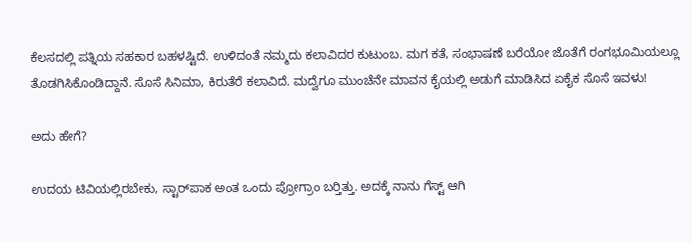ಕೆಲಸದಲ್ಲಿ ಪತ್ನಿಯ ಸಹಕಾರ ಬಹಳಷ್ಟಿದೆ. ಉಳಿದಂತೆ ನಮ್ಮದು ಕಲಾವಿದರ ಕುಟುಂಬ. ಮಗ ಕತೆ, ಸಂಭಾಷಣೆ ಬರೆಯೋ ಜೊತೆಗೆ ರಂಗಭೂಮಿಯಲ್ಲೂ ತೊಡಗಿಸಿಕೊಂಡಿದ್ದಾನೆ. ಸೊಸೆ ಸಿನಿಮಾ, ಕಿರುತೆರೆ ಕಲಾವಿದೆ. ಮದ್ವೆಗೂ ಮುಂಚೆನೇ ಮಾವನ ಕೈಯಲ್ಲಿ ಅಡುಗೆ ಮಾಡಿಸಿದ ಏಕೈಕ ಸೊಸೆ ಇವಳು!

ಅದು ಹೇಗೆ?

ಉದಯ ಟಿವಿಯಲ್ಲಿರಬೇಕು, ಸ್ಟಾರ್‌ಪಾಕ ಅಂತ ಒಂದು ಪ್ರೋಗ್ರಾಂ ಬರ‌್ತಿತ್ತು. ಅದಕ್ಕೆ ನಾನು ಗೆಸ್ಟ್ ಆಗಿ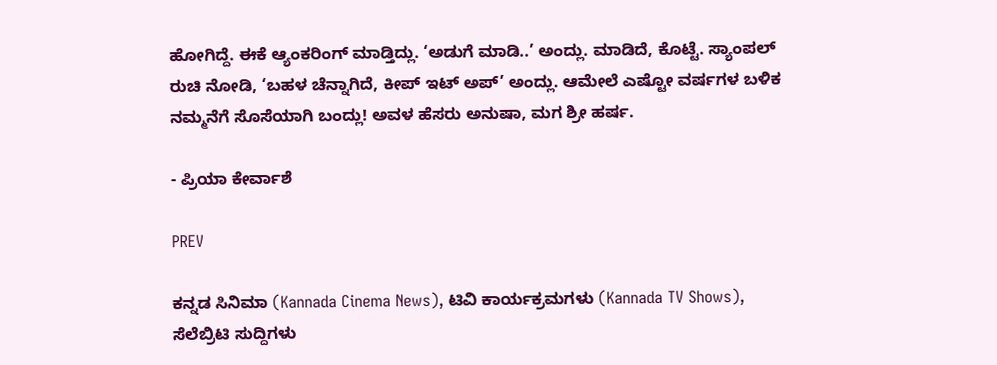ಹೋಗಿದ್ದೆ. ಈಕೆ ಆ್ಯಂಕರಿಂಗ್ ಮಾಡ್ತಿದ್ಲು. ‘ಅಡುಗೆ ಮಾಡಿ..’ ಅಂದ್ಲು. ಮಾಡಿದೆ, ಕೊಟ್ಟೆ. ಸ್ಯಾಂಪಲ್ ರುಚಿ ನೋಡಿ, ‘ಬಹಳ ಚೆನ್ನಾಗಿದೆ, ಕೀಪ್ ಇಟ್ ಅಪ್’ ಅಂದ್ಲು. ಆಮೇಲೆ ಎಷ್ಟೋ ವರ್ಷಗಳ ಬಳಿಕ ನಮ್ಮನೆಗೆ ಸೊಸೆಯಾಗಿ ಬಂದ್ಲು! ಅವಳ ಹೆಸರು ಅನುಷಾ, ಮಗ ಶ್ರೀ ಹರ್ಷ.

- ಪ್ರಿಯಾ ಕೇರ್ವಾಶೆ

PREV

ಕನ್ನಡ ಸಿನಿಮಾ (Kannada Cinema News), ಟಿವಿ ಕಾರ್ಯಕ್ರಮಗಳು (Kannada TV Shows), ಸೆಲೆಬ್ರಿಟಿ ಸುದ್ದಿಗಳು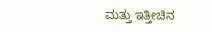ಮತ್ತು ಇತ್ತೀಚಿನ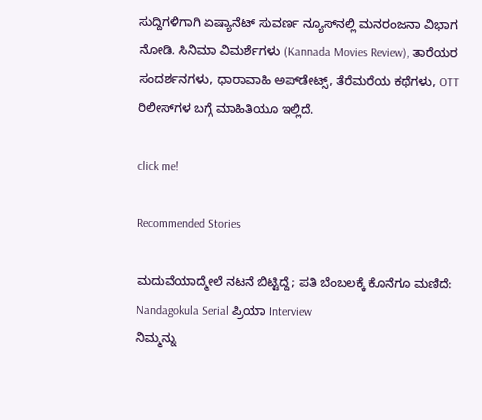ಸುದ್ದಿಗಳಿಗಾಗಿ ಏಷ್ಯಾನೆಟ್ ಸುವರ್ಣ ನ್ಯೂಸ್‌ನಲ್ಲಿ ಮನರಂಜನಾ ವಿಭಾಗ ನೋಡಿ. ಸಿನಿಮಾ ವಿಮರ್ಶೆಗಳು (Kannada Movies Review), ತಾರೆಯರ ಸಂದರ್ಶನಗಳು, ಧಾರಾವಾಹಿ ಅಪ್‌ಡೇಟ್ಸ್‌, ತೆರೆಮರೆಯ ಕಥೆಗಳು, OTT ರಿಲೀಸ್‌ಗಳ ಬಗ್ಗೆ ಮಾಹಿತಿಯೂ ಇಲ್ಲಿದೆ.

click me!

Recommended Stories

ಮದುವೆಯಾದ್ಮೇಲೆ ನಟನೆ ಬಿಟ್ಟಿದ್ದೆ; ಪತಿ ಬೆಂಬಲಕ್ಕೆ ಕೊನೆಗೂ ಮಣಿದೆ: Nandagokula Serial ಪ್ರಿಯಾ Interview
ನಿಮ್ಮನ್ನು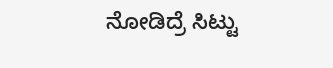ನೋಡಿದ್ರೆ ಸಿಟ್ಟು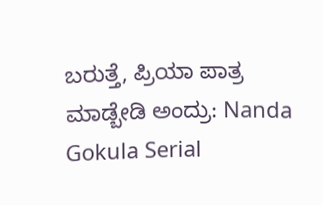ಬರುತ್ತೆ, ಪ್ರಿಯಾ ಪಾತ್ರ ಮಾಡ್ಬೇಡಿ ಅಂದ್ರು: Nanda Gokula Serial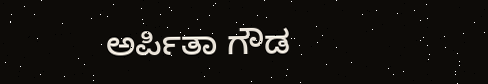ಅರ್ಪಿತಾ ಗೌಡ